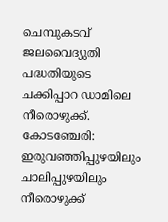ചെമ്പുകടവ് ജലവൈദ്യുതി പദ്ധതിയുടെ ചക്കിപ്പാറ ഡാമിലെ നീരൊഴുക്ക്.
കോടഞ്ചേരി: ഇരുവഞ്ഞിപ്പുഴയിലും ചാലിപ്പുഴയിലും നീരൊഴുക്ക്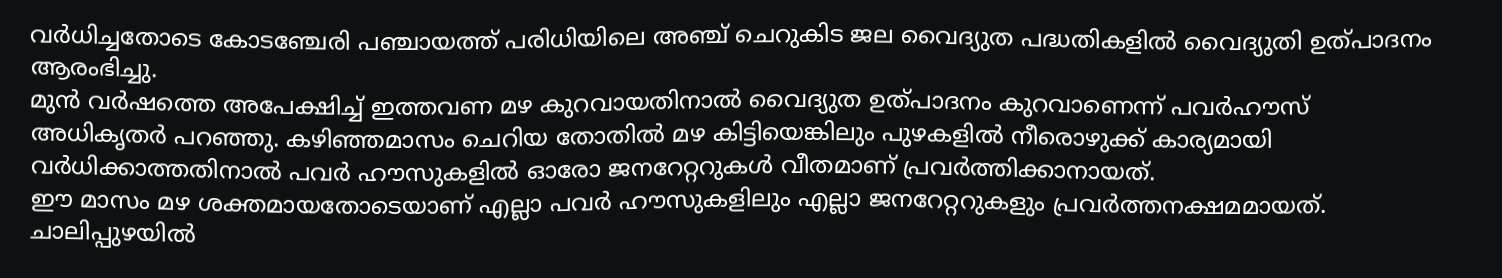വർധിച്ചതോടെ കോടഞ്ചേരി പഞ്ചായത്ത് പരിധിയിലെ അഞ്ച് ചെറുകിട ജല വൈദ്യുത പദ്ധതികളിൽ വൈദ്യുതി ഉത്പാദനം ആരംഭിച്ചു.
മുൻ വർഷത്തെ അപേക്ഷിച്ച് ഇത്തവണ മഴ കുറവായതിനാൽ വൈദ്യുത ഉത്പാദനം കുറവാണെന്ന് പവർഹൗസ് അധികൃതർ പറഞ്ഞു. കഴിഞ്ഞമാസം ചെറിയ തോതിൽ മഴ കിട്ടിയെങ്കിലും പുഴകളിൽ നീരൊഴുക്ക് കാര്യമായി വർധിക്കാത്തതിനാൽ പവർ ഹൗസുകളിൽ ഓരോ ജനറേറ്ററുകൾ വീതമാണ് പ്രവർത്തിക്കാനായത്.
ഈ മാസം മഴ ശക്തമായതോടെയാണ് എല്ലാ പവർ ഹൗസുകളിലും എല്ലാ ജനറേറ്ററുകളും പ്രവർത്തനക്ഷമമായത്. ചാലിപ്പുഴയിൽ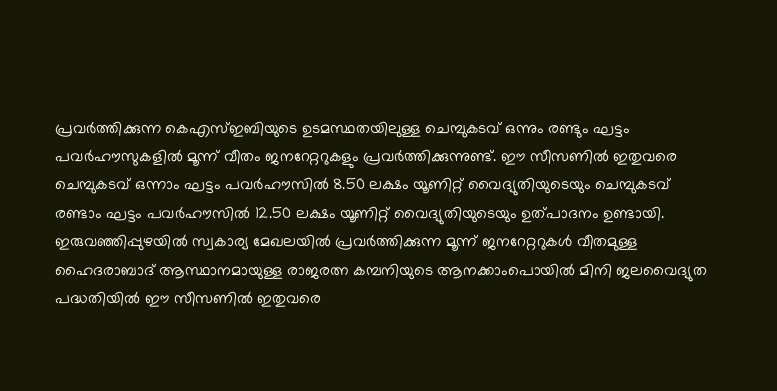പ്രവർത്തിക്കുന്ന കെഎസ്ഇബിയുടെ ഉടമസ്ഥതയിലുള്ള ചെമ്പുകടവ് ഒന്നും രണ്ടും ഘട്ടം പവർഹൗസുകളിൽ മൂന്ന് വീതം ജനറേറ്ററുകളും പ്രവർത്തിക്കുന്നുണ്ട്. ഈ സീസണിൽ ഇതുവരെ ചെമ്പുകടവ് ഒന്നാം ഘട്ടം പവർഹൗസിൽ 8.50 ലക്ഷം യൂണിറ്റ് വൈദ്യുതിയുടെയും ചെമ്പുകടവ് രണ്ടാം ഘട്ടം പവർഹൗസിൽ 12.50 ലക്ഷം യൂണിറ്റ് വൈദ്യുതിയുടെയും ഉത്പാദനം ഉണ്ടായി.
ഇരുവഞ്ഞിപ്പുഴയിൽ സ്വകാര്യ മേഖലയിൽ പ്രവർത്തിക്കുന്ന മൂന്ന് ജനറേറ്ററുകൾ വീതമുള്ള ഹൈദരാബാദ് ആസ്ഥാനമായുള്ള രാജരത്ന കമ്പനിയുടെ ആനക്കാംപൊയിൽ മിനി ജലവൈദ്യുത പദ്ധതിയിൽ ഈ സീസണിൽ ഇതുവരെ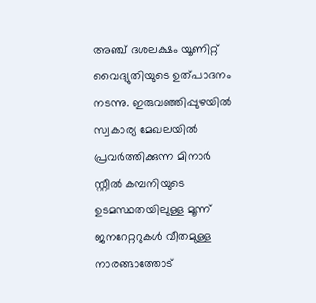അഞ്ച് ദശലക്ഷം യൂണിറ്റ് വൈദ്യുതിയുടെ ഉത്പാദനം നടന്നു. ഇരുവഞ്ഞിപ്പുഴയിൽ സ്വകാര്യ മേഖലയിൽ പ്രവർത്തിക്കുന്ന മിനാർ സ്റ്റീൽ കമ്പനിയുടെ ഉടമസ്ഥതയിലുള്ള മൂന്ന് ജനറേറ്ററുകൾ വീതമുള്ള നാരങ്ങാത്തോട്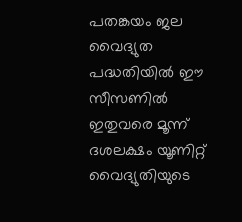പതങ്കയം ജല വൈദ്യുത പദ്ധതിയിൽ ഈ സീസണിൽ ഇതുവരെ മൂന്ന് ദശലക്ഷം യൂണിറ്റ് വൈദ്യുതിയുടെ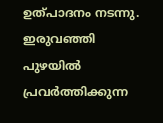ഉത്പാദനം നടന്നു.
ഇരുവഞ്ഞി പുഴയിൽ പ്രവർത്തിക്കുന്ന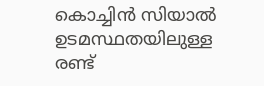കൊച്ചിൻ സിയാൽ ഉടമസ്ഥതയിലുള്ള രണ്ട്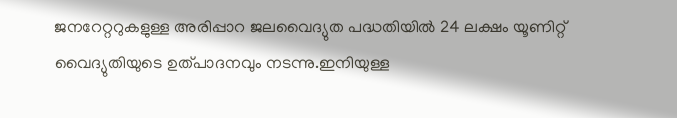ജനറേറ്ററുകളുള്ള അരിപ്പാറ ജലവൈദ്യുത പദ്ധതിയിൽ 24 ലക്ഷം യൂണിറ്റ് വൈദ്യുതിയുടെ ഉത്പാദനവും നടന്നു.ഇനിയുള്ള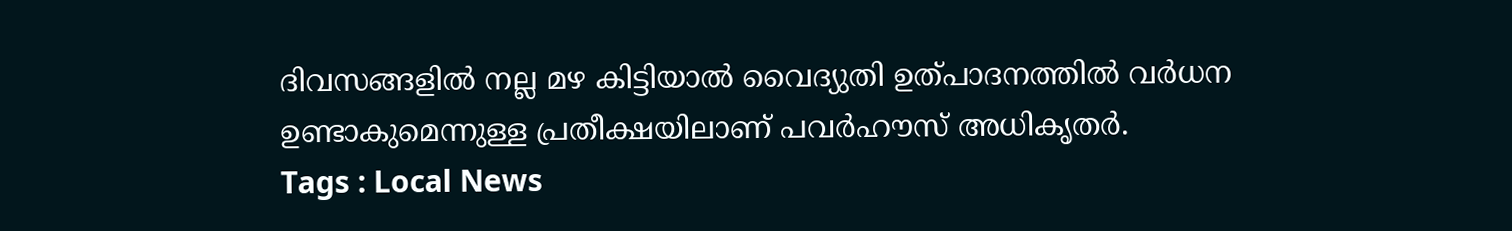ദിവസങ്ങളിൽ നല്ല മഴ കിട്ടിയാൽ വൈദ്യുതി ഉത്പാദനത്തിൽ വർധന ഉണ്ടാകുമെന്നുള്ള പ്രതീക്ഷയിലാണ് പവർഹൗസ് അധികൃതർ.
Tags : Local News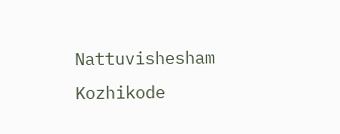Nattuvishesham Kozhikode